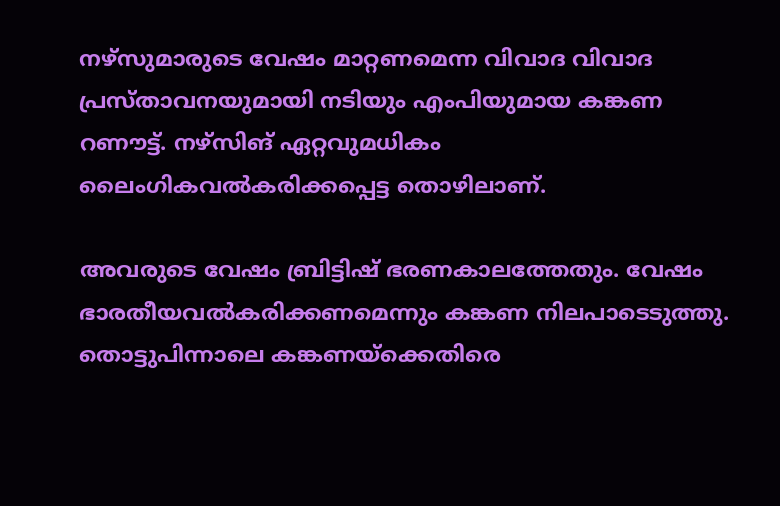നഴ്സുമാരുടെ വേഷം മാറ്റണമെന്ന വിവാദ വിവാദ പ്രസ്താവനയുമായി നടിയും എംപിയുമായ കങ്കണ റണൗട്ട്. നഴ്സിങ് ഏറ്റവുമധികം ലൈംഗികവല്‍കരിക്കപ്പെട്ട തൊഴിലാണ്.

അവരുടെ വേഷം ബ്രിട്ടിഷ് ഭരണകാലത്തേതും. വേഷം ഭാരതീയവല്‍കരിക്കണമെന്നും കങ്കണ നിലപാടെടുത്തു. തൊട്ടുപിന്നാലെ കങ്കണയ്ക്കെതിരെ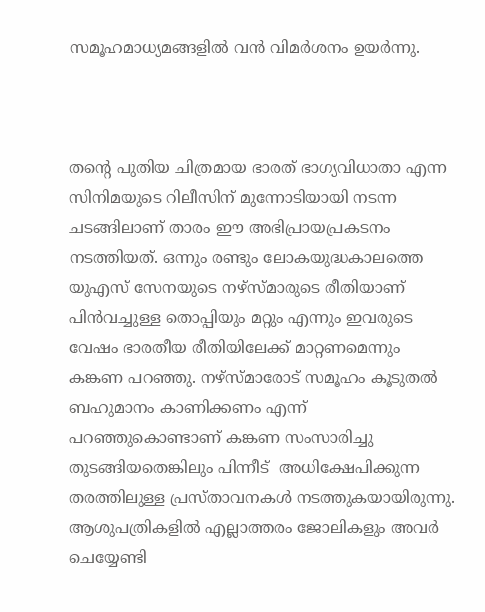സമൂഹമാധ്യമങ്ങളില്‍ വന്‍ വിമര്‍ശനം ഉയര്‍ന്നു.



തന്റെ പുതിയ ചിത്രമായ ഭാരത് ഭാഗ്യവിധാതാ എന്ന സിനിമയുടെ റിലീസിന് മുന്നോടിയായി നടന്ന ചടങ്ങിലാണ് താരം ഈ അഭിപ്രായപ്രകടനം നടത്തിയത്. ഒന്നും രണ്ടും ലോകയുദ്ധകാലത്തെ യുഎസ് സേനയുടെ നഴ്‌സ്മാരുടെ രീതിയാണ് പിൻവച്ചുള്ള തൊപ്പിയും മറ്റും എന്നും ഇവരുടെ വേഷം ഭാരതീയ രീതിയിലേക്ക് മാറ്റണമെന്നും കങ്കണ പറഞ്ഞു. നഴ്‌സ്മാരോട് സമൂഹം കൂടുതൽ ബഹുമാനം കാണിക്കണം എന്ന് പറഞ്ഞുകൊണ്ടാണ് കങ്കണ സംസാരിച്ചു തുടങ്ങിയതെങ്കിലും പിന്നീട്  അധിക്ഷേപിക്കുന്ന തരത്തിലുള്ള പ്രസ്താവനകള്‍ നടത്തുകയായിരുന്നു. ആശുപത്രികളിൽ എല്ലാത്തരം ജോലികളും അവർ ചെയ്യേണ്ടി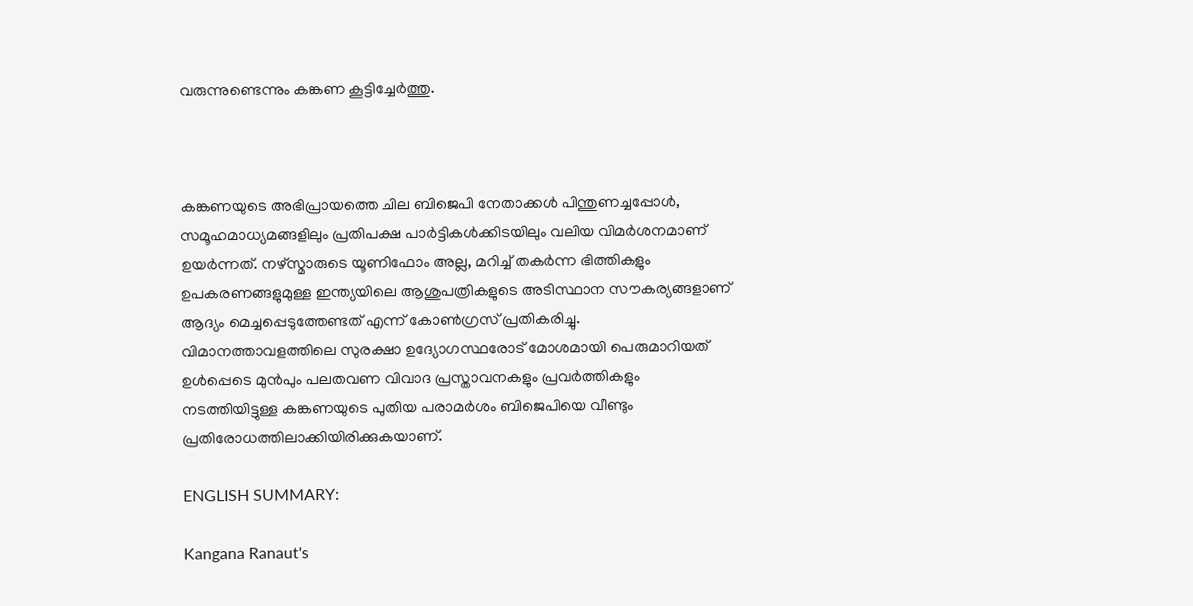വരുന്നുണ്ടെന്നും കങ്കണ കൂട്ടിച്ചേർത്തു.



കങ്കണയുടെ അഭിപ്രായത്തെ ചില ബിജെപി നേതാക്കൾ പിന്തുണച്ചപ്പോൾ, സമൂഹമാധ്യമങ്ങളിലും പ്രതിപക്ഷ പാർട്ടികൾക്കിടയിലും വലിയ വിമർശനമാണ് ഉയർന്നത്. നഴ്‌സ്മാരുടെ യൂണിഫോം അല്ല, മറിച്ച് തകർന്ന ഭിത്തികളും ഉപകരണങ്ങളുമുള്ള ഇന്ത്യയിലെ ആശുപത്രികളുടെ അടിസ്ഥാന സൗകര്യങ്ങളാണ് ആദ്യം മെച്ചപ്പെടുത്തേണ്ടത് എന്ന് കോൺഗ്രസ് പ്രതികരിച്ചു. വിമാനത്താവളത്തിലെ സുരക്ഷാ ഉദ്യോഗസ്ഥരോട് മോശമായി പെരുമാറിയത് ഉൾപ്പെടെ മുൻപും പലതവണ വിവാദ പ്രസ്താവനകളും പ്രവർത്തികളും നടത്തിയിട്ടുള്ള കങ്കണയുടെ പുതിയ പരാമർശം ബിജെപിയെ വീണ്ടും പ്രതിരോധത്തിലാക്കിയിരിക്കുകയാണ്.

ENGLISH SUMMARY:

Kangana Ranaut's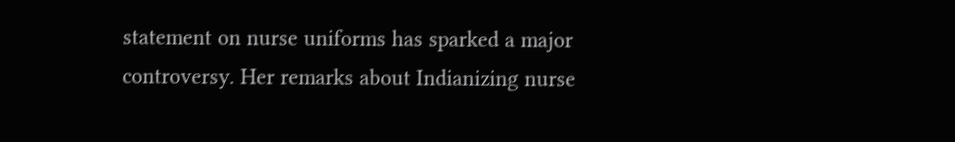statement on nurse uniforms has sparked a major controversy. Her remarks about Indianizing nurse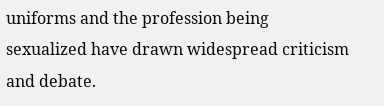uniforms and the profession being sexualized have drawn widespread criticism and debate.